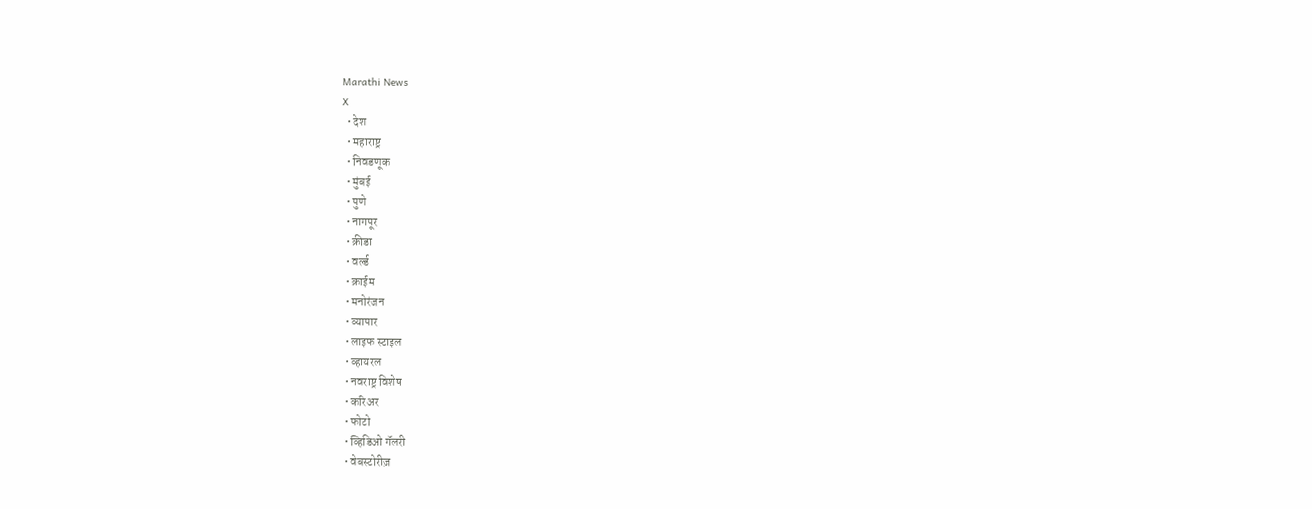Marathi News
X
  • देश
  • महाराष्ट्र
  • निवडणूक
  • मुंबई
  • पुणे
  • नागपूर
  • क्रीडा
  • वर्ल्ड
  • क्राईम
  • मनोरंजन
  • व्यापार
  • लाइफ स्टाइल
  • व्हायरल
  • नवराष्ट्र विशेष
  • करिअर
  • फोटो
  • व्हिडिओ गॅलरी
  • वेबस्टोरीज़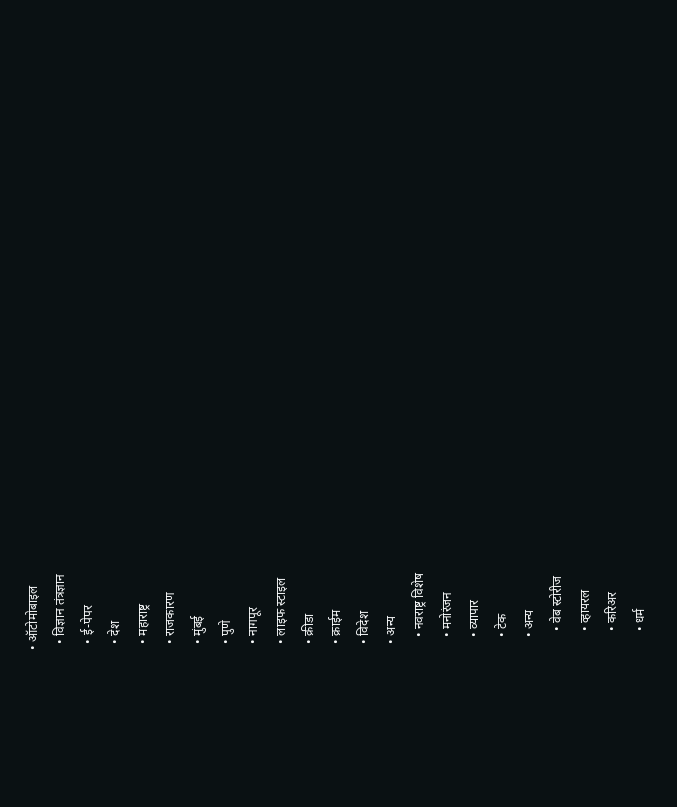• ऑटोमोबाइल
  • विज्ञान तंत्रज्ञान
  • ई-पेपर
  • देश
  • महाराष्ट्र
  • राजकारण
  • मुंबई
  • पुणे
  • नागपूर
  • लाइफ स्टाइल
  • क्रीडा
  • क्राईम
  • विदेश
  • अन्य
    • नवराष्ट्र विशेष
    • मनोरंजन
    • व्यापार
    • टेक
    • अन्य
      • वेब स्टोरीज
      • व्हायरल
      • करिअर
      • धर्म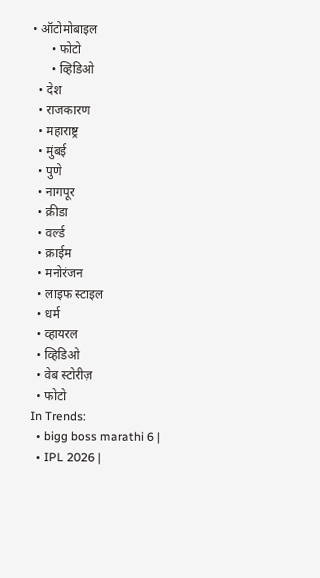• ऑटोमोबाइल
      • फोटो
      • व्हिडिओ
  • देश
  • राजकारण
  • महाराष्ट्र
  • मुंबई
  • पुणे
  • नागपूर
  • क्रीडा
  • वर्ल्ड
  • क्राईम
  • मनोरंजन
  • लाइफ स्टाइल
  • धर्म
  • व्हायरल
  • व्हिडिओ
  • वेब स्टोरीज़
  • फोटो
In Trends:
  • bigg boss marathi 6 |
  • IPL 2026 |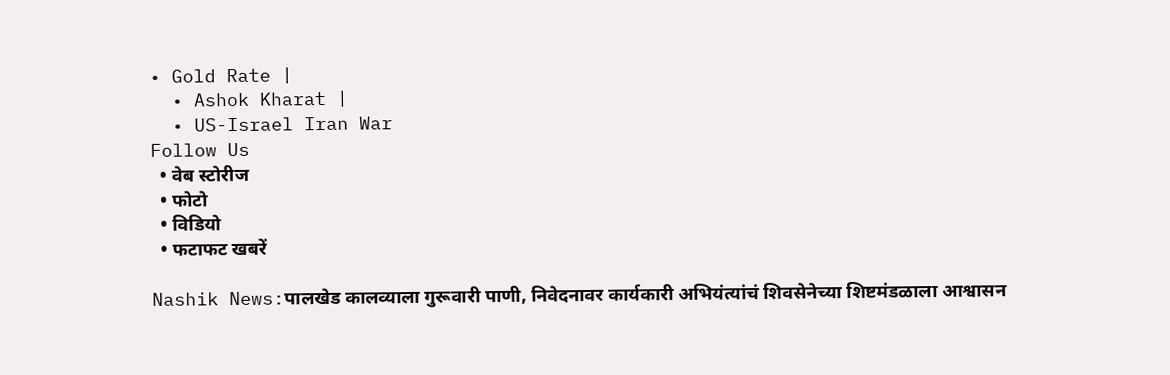• Gold Rate |
  • Ashok Kharat |
  • US-Israel Iran War
Follow Us
  • वेब स्टोरीज
  • फोटो
  • विडियो
  • फटाफट खबरें

Nashik News:पालखेड कालव्याला गुरूवारी पाणी, निवेदनावर कार्यकारी अभियंत्यांचं शिवसेनेच्या शिष्टमंडळाला आश्वासन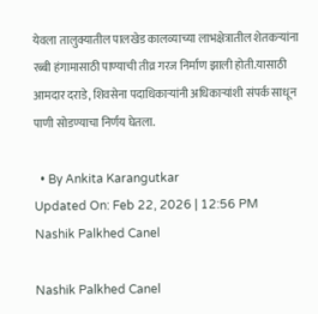येवला तालुक्यातील पालखेड कालव्याच्या लाभक्षेत्रातील शेतकऱ्यांना रब्बी हंगामासाठी पाण्याची तीव्र गरज निर्माण झाली होती.यासाठी आमदार दराडे, शिवसेना पदाधिकाऱ्यांनी अधिकाऱ्यांशी संपर्क साधून पाणी सोडण्याचा निर्णय घेतला.

  • By Ankita Karangutkar
Updated On: Feb 22, 2026 | 12:56 PM
Nashik Palkhed Canel

Nashik Palkhed Canel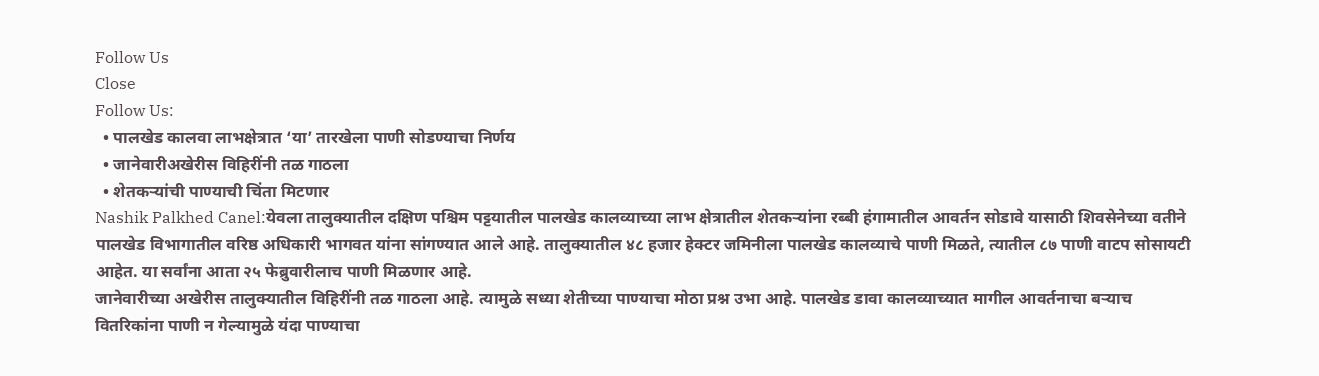Follow Us
Close
Follow Us:
  • पालखेड कालवा लाभक्षेत्रात ‘या’ तारखेला पाणी सोडण्याचा निर्णय
  • जानेवारीअखेरीस विहिरींनी तळ गाठला
  • शेतकऱ्यांची पाण्याची चिंता मिटणार
Nashik Palkhed Canel:येवला तालुक्यातील दक्षिण पश्चिम पट्टयातील पालखेड कालव्याच्या लाभ क्षेत्रातील शेतकऱ्यांना रब्बी हंगामातील आवर्तन सोडावे यासाठी शिवसेनेच्या वतीने पालखेड विभागातील वरिष्ठ अधिकारी भागवत यांना सांगण्यात आले आहे. तालुक्यातील ४८ हजार हेक्टर जमिनीला पालखेड कालव्याचे पाणी मिळते, त्यातील ८७ पाणी वाटप सोसायटी आहेत. या सर्वांना आता २५ फेब्रुवारीलाच पाणी मिळणार आहे.
जानेवारीच्या अखेरीस तालुक्यातील विहिरींनी तळ गाठला आहे. त्यामुळे सध्या शेतीच्या पाण्याचा मोठा प्रश्न उभा आहे. पालखेड डावा कालव्याच्यात मागील आवर्तनाचा बऱ्याच वितरिकांना पाणी न गेल्यामुळे यंदा पाण्याचा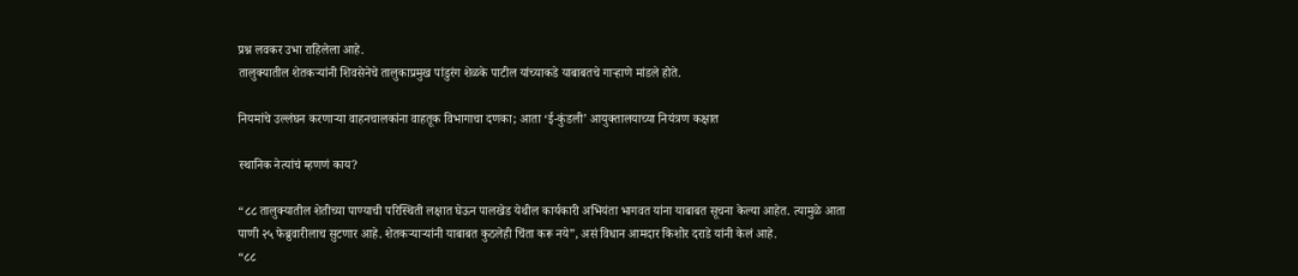प्रश्न लवकर उभा राहिलेला आहे.
तालुक्यातील शेतकऱ्यांनी शिवसेनेचे तालुकाप्रमुख पांडुरंग शेळके पाटील यांच्याकडे याबाबतचे गाऱ्हाणे मांडले होते.

नियमांचे उल्लंघन करणाऱ्या वाहनचालकांना वाहतूक विभागाचा दणका; आता ‘ई-कुंडली’ आयुक्तालयाच्या नियंत्रण कक्षात

स्थानिक नेत्यांचं म्हणणं काय?

“८८ तालुक्यातील शेतीच्या पाण्याची परिस्थिती लक्षात घेऊन पालखेड येथील कार्यकारी अभियंता भागवत यांना याबाबत सूचना केल्या आहेत. त्यामुळे आता पाणी २५ फेब्रुवारीलाच सुटणार आहे. शेतकऱ्याऱ्यांनी याबाबत कुठलेही चिंता करू नये”, असं विधान आमदार किशोर दराडे यांनी केलं आहे.
“८८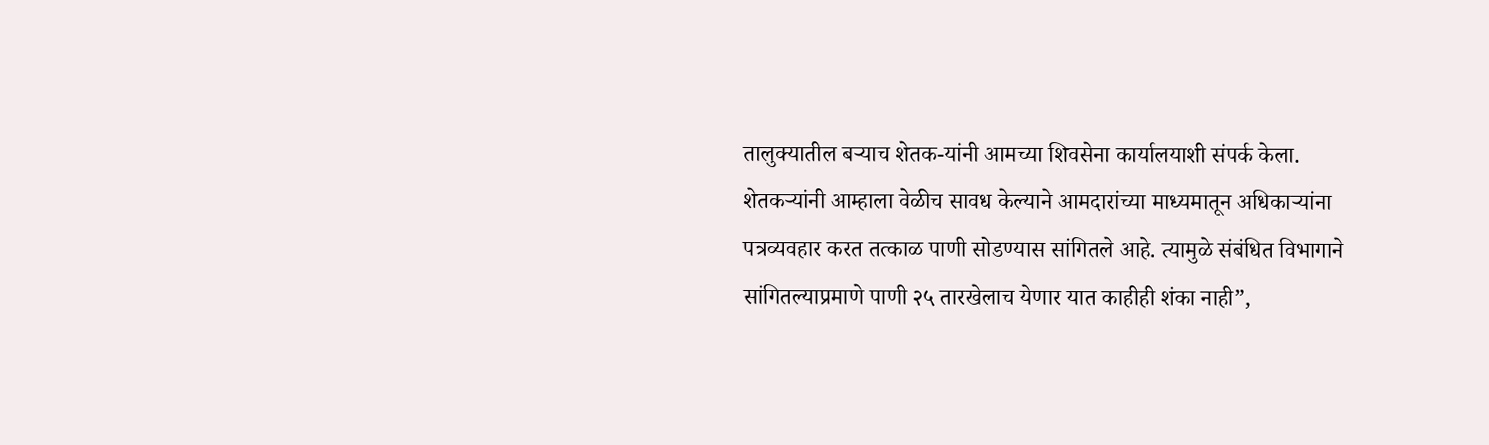तालुक्यातील बऱ्याच शेतक-यांनी आमच्या शिवसेना कार्यालयाशी संपर्क केला. शेतकऱ्यांनी आम्हाला वेळीच सावध केल्याने आमदारांच्या माध्यमातून अधिकाऱ्यांना पत्रव्यवहार करत तत्काळ पाणी सोडण्यास सांगितले आहे. त्यामुळे संबंधित विभागाने सांगितल्याप्रमाणे पाणी २५ तारखेलाच येणार यात काहीही शंका नाही”,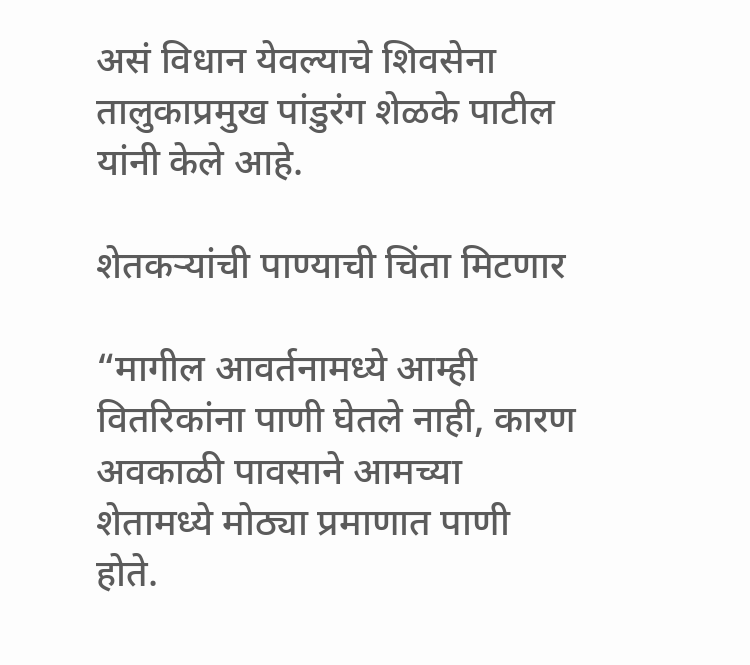असं विधान येवल्याचे शिवसेना तालुकाप्रमुख पांडुरंग शेळके पाटील यांनी केले आहे.

शेतकऱ्यांची पाण्याची चिंता मिटणार

“मागील आवर्तनामध्ये आम्ही वितरिकांना पाणी घेतले नाही, कारण अवकाळी पावसाने आमच्या शेतामध्ये मोठ्या प्रमाणात पाणी होते.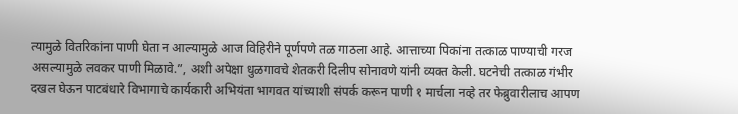त्यामुळे वितरिकांना पाणी घेता न आल्यामुळे आज विहिरीने पूर्णपणे तळ गाठला आहे. आत्ताच्या पिकांना तत्काळ पाण्याची गरज असल्यामुळे लवकर पाणी मिळावे.”, अशी अपेक्षा धुळगावचे शेतकरी दिलीप सोनावणे यांनी व्यक्त केली. घटनेची तत्काळ गंभीर दखल घेऊन पाटबंधारे विभागाचे कार्यकारी अभियंता भागवत यांच्याशी संपर्क करून पाणी १ मार्चला नव्हे तर फेब्रुवारीलाच आपण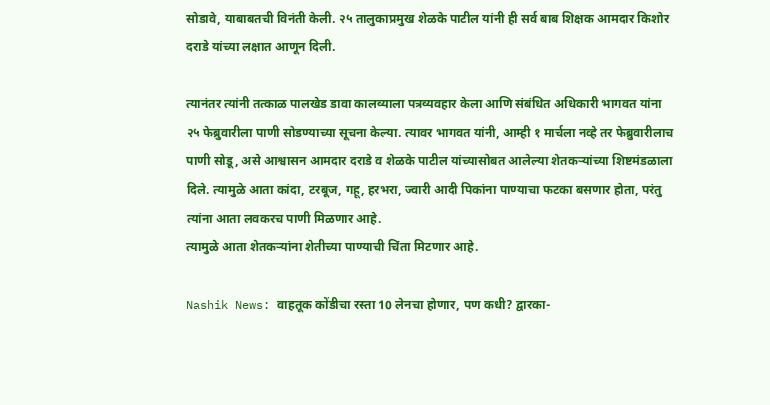सोडावे, याबाबतची विनंती केली. २५ तालुकाप्रमुख शेळके पाटील यांनी ही सर्व बाब शिक्षक आमदार किशोर दराडे यांच्या लक्षात आणून दिली.

त्यानंतर त्यांनी तत्काळ पालखेड डावा कालव्याला पत्रव्यवहार केला आणि संबंधित अधिकारी भागवत यांना २५ फेब्रुवारीला पाणी सोडण्याच्या सूचना केल्या. त्यावर भागवत यांनी, आम्ही १ मार्चला नव्हे तर फेब्रुवारीलाच पाणी सोडू, असे आश्वासन आमदार दराडे व शेळके पाटील यांच्यासोबत आलेल्या शेतकऱ्यांच्या शिष्टमंडळाला दिले. त्यामुळे आता कांदा, टरबूज, गहू, हरभरा, ज्वारी आदी पिकांना पाण्याचा फटका बसणार होता, परंतु त्यांना आता लवकरच पाणी मिळणार आहे.
त्यामुळे आता शेतकऱ्यांना शेतीच्या पाण्याची चिंता मिटणार आहे.

Nashik News: वाहतूक कोंडीचा रस्ता 10 लेनचा होणार, पण कधी? द्वारका-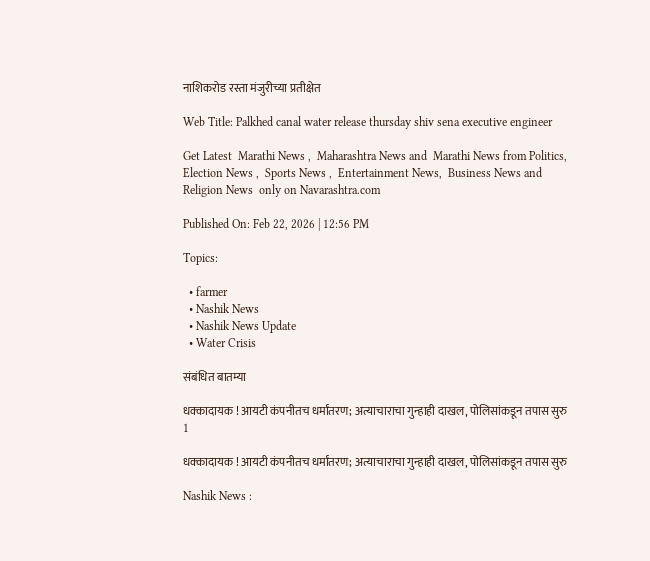नाशिकरोड रस्ता मंजुरीच्या प्रतीक्षेत

Web Title: Palkhed canal water release thursday shiv sena executive engineer

Get Latest  Marathi News ,  Maharashtra News and  Marathi News from Politics,  Election News ,  Sports News ,  Entertainment News,  Business News and   Religion News  only on Navarashtra.com

Published On: Feb 22, 2026 | 12:56 PM

Topics:

  • farmer
  • Nashik News
  • Nashik News Update
  • Water Crisis

संबंधित बातम्या

धक्कादायक ! आयटी कंपनीतच धर्मांतरण; अत्याचाराचा गुन्हाही दाखल, पोलिसांकडून तपास सुरु
1

धक्कादायक ! आयटी कंपनीतच धर्मांतरण; अत्याचाराचा गुन्हाही दाखल, पोलिसांकडून तपास सुरु

Nashik News :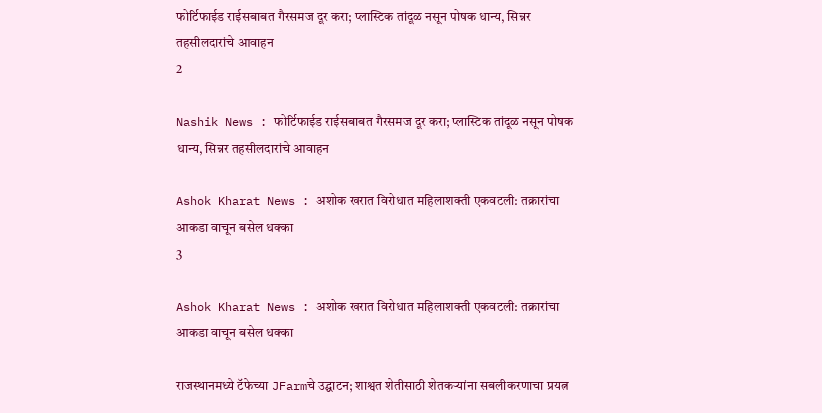फोर्टिफाईड राईसबाबत गैरसमज दूर करा; प्लास्टिक तांदूळ नसून पोषक धान्य, सिन्नर तहसीलदारांचे आवाहन
2

Nashik News : फोर्टिफाईड राईसबाबत गैरसमज दूर करा; प्लास्टिक तांदूळ नसून पोषक धान्य, सिन्नर तहसीलदारांचे आवाहन

Ashok Kharat News : अशोक खरात विरोधात महिलाशक्ती एकवटली: तक्रारांचा आकडा वाचून बसेल धक्का
3

Ashok Kharat News : अशोक खरात विरोधात महिलाशक्ती एकवटली: तक्रारांचा आकडा वाचून बसेल धक्का

राजस्थानमध्ये टॅफेच्या JFarmचे उद्घाटन; शाश्वत शेतीसाठी शेतकऱ्यांना सबलीकरणाचा प्रयत्न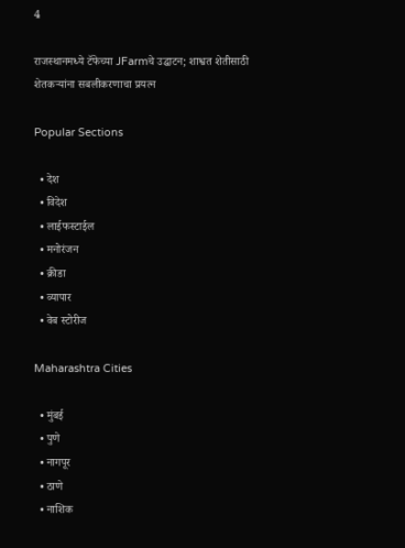4

राजस्थानमध्ये टॅफेच्या JFarmचे उद्घाटन; शाश्वत शेतीसाठी शेतकऱ्यांना सबलीकरणाचा प्रयत्न

Popular Sections

  • देश
  • विदेश
  • लाईफस्टाईल
  • मनोरंजन
  • क्रीडा
  • व्यापार
  • वेब स्टोरीज

Maharashtra Cities

  • मुंबई
  • पुणे
  • नागपूर
  • ठाणे
  • नाशिक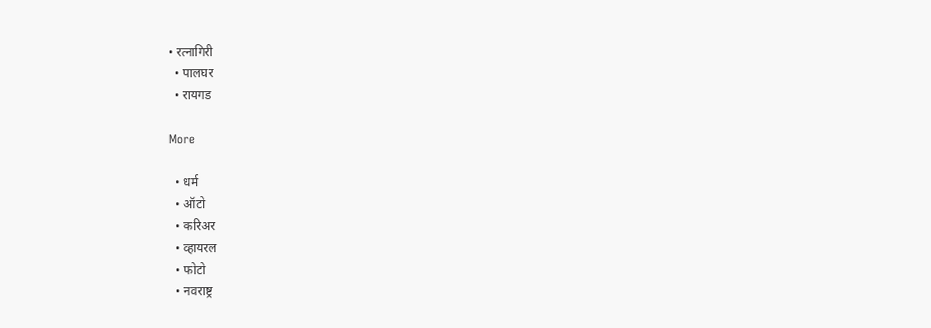• रत्नागिरी
  • पालघर
  • रायगड

More

  • धर्म
  • ऑटो
  • करिअर
  • व्हायरल
  • फोटो
  • नवराष्ट्र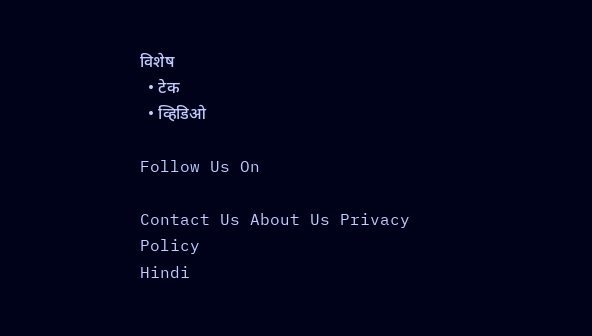विशेष
  • टेक
  • व्हिडिओ

Follow Us On

Contact Us About Us Privacy Policy
Hindi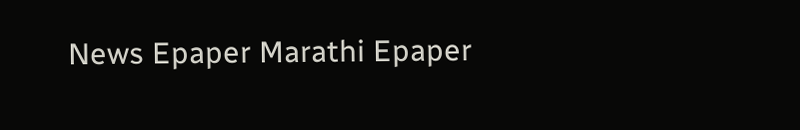News Epaper Marathi Epaper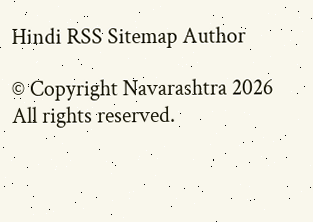Hindi RSS Sitemap Author

© Copyright Navarashtra 2026 All rights reserved.